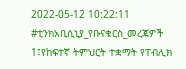2022-05-12 10:22:11
#ቲንክአቢሲኒያ_የቡናቁርስ_መረጃዎች
1፤የከፍተኛ ትምህርት ተቋማት የፐብሊክ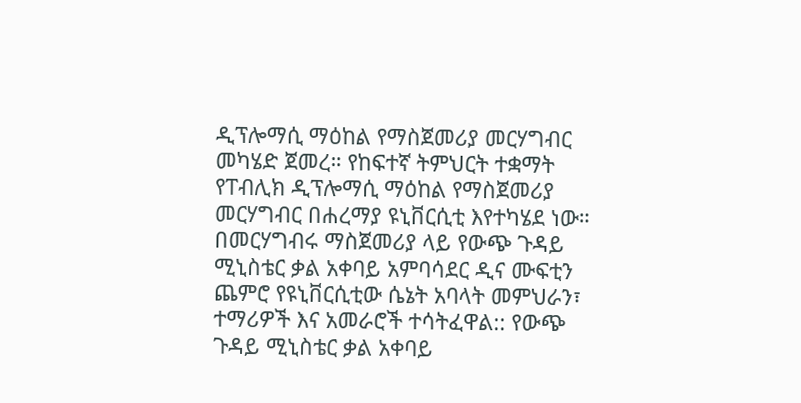ዲፕሎማሲ ማዕከል የማስጀመሪያ መርሃግብር መካሄድ ጀመረ። የከፍተኛ ትምህርት ተቋማት የፐብሊክ ዲፕሎማሲ ማዕከል የማስጀመሪያ መርሃግብር በሐረማያ ዩኒቨርሲቲ እየተካሄደ ነው። በመርሃግብሩ ማስጀመሪያ ላይ የውጭ ጉዳይ ሚኒስቴር ቃል አቀባይ አምባሳደር ዲና ሙፍቲን ጨምሮ የዩኒቨርሲቲው ሴኔት አባላት መምህራን፣ ተማሪዎች እና አመራሮች ተሳትፈዋል:: የውጭ ጉዳይ ሚኒስቴር ቃል አቀባይ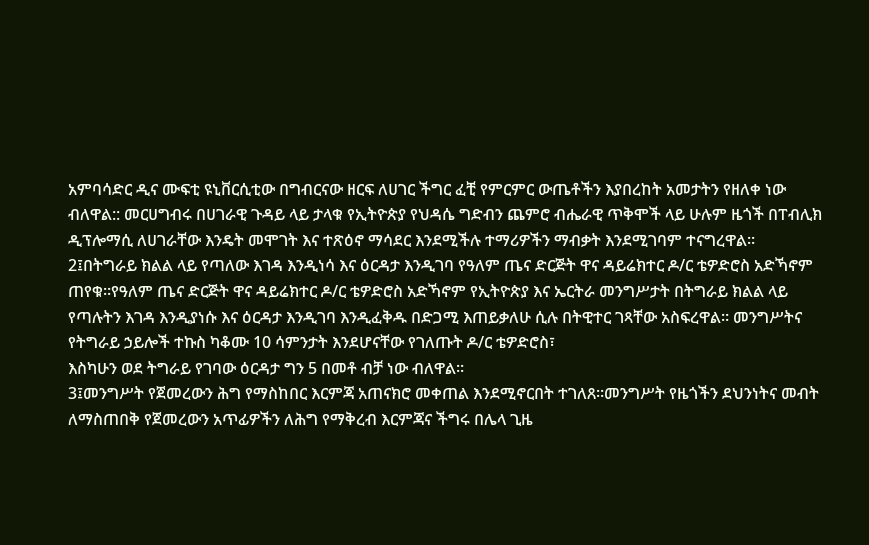አምባሳድር ዲና ሙፍቲ ዩኒቨርሲቲው በግብርናው ዘርፍ ለሀገር ችግር ፈቺ የምርምር ውጤቶችን እያበረከት አመታትን የዘለቀ ነው ብለዋል:: መርሀግብሩ በሀገራዊ ጉዳይ ላይ ታላቁ የኢትዮጵያ የህዳሴ ግድብን ጨምሮ ብሔራዊ ጥቅሞች ላይ ሁሉም ዜጎች በፐብሊክ ዲፕሎማሲ ለሀገራቸው እንዴት መሞገት እና ተጽዕኖ ማሳደር እንደሚችሉ ተማሪዎችን ማብቃት እንደሚገባም ተናግረዋል።
2፤በትግራይ ክልል ላይ የጣለው እገዳ እንዲነሳ እና ዕርዳታ እንዲገባ የዓለም ጤና ድርጅት ዋና ዳይሬክተር ዶ/ር ቴዎድሮስ አድኻኖም ጠየቁ።የዓለም ጤና ድርጅት ዋና ዳይሬክተር ዶ/ር ቴዎድሮስ አድኻኖም የኢትዮጵያ እና ኤርትራ መንግሥታት በትግራይ ክልል ላይ የጣሉትን እገዳ እንዲያነሱ እና ዕርዳታ እንዲገባ እንዲፈቅዱ በድጋሚ እጠይቃለሁ ሲሉ በትዊተር ገጻቸው አስፍረዋል። መንግሥትና የትግራይ ኃይሎች ተኩስ ካቆሙ 10 ሳምንታት እንደሆናቸው የገለጡት ዶ/ር ቴዎድሮስ፣
እስካሁን ወደ ትግራይ የገባው ዕርዳታ ግን 5 በመቶ ብቻ ነው ብለዋል።
3፤መንግሥት የጀመረውን ሕግ የማስከበር እርምጃ አጠናክሮ መቀጠል እንደሚኖርበት ተገለጸ።መንግሥት የዜጎችን ደህንነትና መብት ለማስጠበቅ የጀመረውን አጥፊዎችን ለሕግ የማቅረብ እርምጃና ችግሩ በሌላ ጊዜ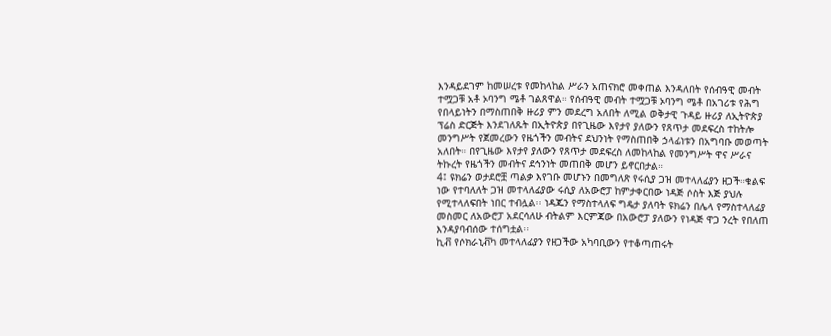እንዳይደገም ከመሠረቱ የመከላከል ሥራን አጠናክሮ መቀጠል እንዳለበት የሰብዓዊ መብት ተሟጋቹ አቶ ኦባንግ ሜቶ ገልጸዋል። የሰብዓዊ መብት ተሟጋቹ ኦባንግ ሜቶ በአገሪቱ የሕግ የበላይነትን በማስጠበቅ ዙሪያ ምን መደረግ አለበት ለሚል ወቅታዊ ጉዳይ ዙሪያ ለኢትዮጵያ ፕሬስ ድርጅት እንደገለጹት በኢትዮጵያ በየጊዜው እየታየ ያለውን የጸጥታ መደፍረስ ተከትሎ መንግሥት የጀመረውን የዜጎችን መብትና ደህንነት የማስጠበቅ ኃላፊነቱን በአግባቡ መወጣት አለበት። በየጊዜው እየታየ ያለውን የጸጥታ መደፍረስ ለመከላከል የመንግሥት ዋና ሥራና ትኩረት የዜጎችን መብትና ደኅንነት መጠበቅ መሆን ይኖርበታል።
4፤ ዩክሬን ወታደሮቿ ጣልቃ እየገቡ መሆኑን በመግለጽ የሩሲያ ጋዝ መተላለፊያን ዘጋች።ቁልፍ ነው የተባለለት ጋዝ መተላለፊያው ሩሲያ ለአውሮፓ ከምታቀርበው ነዳጅ ሶስት እጅ ያህሉ የሚተላለፍበት ነበር ተብሏል፡፡ ነዳጁን የማስተላለፍ ግዴታ ያለባት ዩክሬን በሌላ የማስተላለፊያ መስመር ለአውሮፓ አደርሳለሁ ብትልም እርምጃው በአውሮፓ ያለውን የነዳጅ ዋጋ ንረት የበለጠ እንዳያባብሰው ተሰግቷል፡፡
ኪቭ የሶክራኒቭካ መተላለፊያን የዘጋችው አካባቢውን የተቆጣጠሩት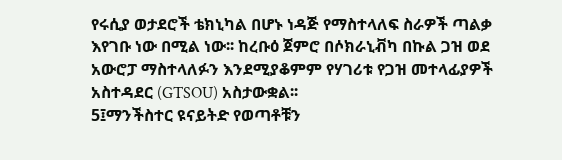የሩሲያ ወታደሮች ቴክኒካል በሆኑ ነዳጅ የማስተላለፍ ስራዎች ጣልቃ እየገቡ ነው በሚል ነው፡፡ ከረቡዕ ጀምሮ በሶክራኒቭካ በኩል ጋዝ ወደ አውሮፓ ማስተላለፉን እንደሚያቆምም የሃገሪቱ የጋዝ መተላፊያዎች አስተዳደር (GTSOU) አስታውቋል፡፡
5፤ማንችስተር ዩናይትድ የወጣቶቹን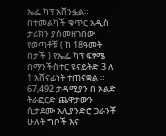ኤፌ ካፕ አሸንፏል። በተመልካች ቁጥር አዲስ ታሪክን ያስመዘገበው የወጣቶቹ ( ከ 18ዓመት በታች ) የኤፌ ካፕ ፍፃሜ በማንችስተር ዩናይትድ 3 ለ 1 አሸናፊነት ተጠናቋል ። 67,492 ታዳሚያን በ ኦልድ ትራፎርድ ጨዋታውን ሲታደሙ አሊያንድሮ ጋራንቾ ሁለት ግቦች እና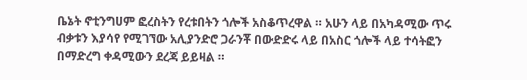ቤኔት ኖቲንግሀም ፎረስትን የረቱበትን ጎሎች አስቆጥረዋል ። አሁን ላይ በአካዳሚው ጥሩ ብቃቱን እያሳየ የሚገኘው አሊያንድሮ ጋራንቾ በውድድሩ ላይ በአስር ጎሎች ላይ ተሳትፎን በማድረግ ቀዳሚውን ደረጃ ይይዛል ።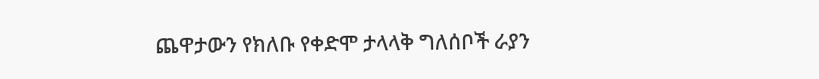ጨዋታውን የክለቡ የቀድሞ ታላላቅ ግለሰቦች ራያን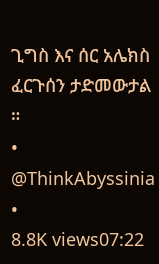ጊግስ እና ሰር አሌክስ ፈርጉሰን ታድመውታል ።
• @ThinkAbyssinia •
8.8K views07:22